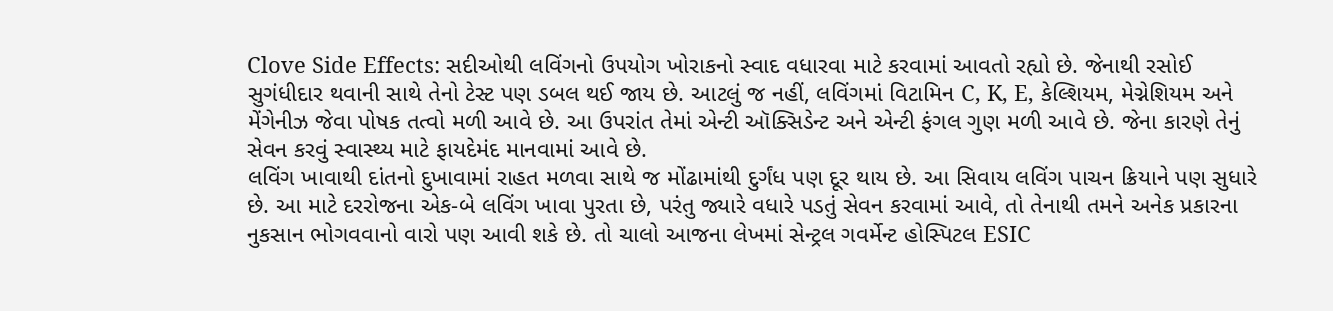Clove Side Effects: સદીઓથી લવિંગનો ઉપયોગ ખોરાકનો સ્વાદ વધારવા માટે કરવામાં આવતો રહ્યો છે. જેનાથી રસોઈ સુગંધીદાર થવાની સાથે તેનો ટેસ્ટ પણ ડબલ થઈ જાય છે. આટલું જ નહીં, લવિંગમાં વિટામિન C, K, E, કેલ્શિયમ, મેગ્નેશિયમ અને મેંગેનીઝ જેવા પોષક તત્વો મળી આવે છે. આ ઉપરાંત તેમાં એન્ટી ઑક્સિડેન્ટ અને એન્ટી ફંગલ ગુણ મળી આવે છે. જેના કારણે તેનું સેવન કરવું સ્વાસ્થ્ય માટે ફાયદેમંદ માનવામાં આવે છે.
લવિંગ ખાવાથી દાંતનો દુખાવામાં રાહત મળવા સાથે જ મોંઢામાંથી દુર્ગંધ પણ દૂર થાય છે. આ સિવાય લવિંગ પાચન ક્રિયાને પણ સુધારે છે. આ માટે દરરોજના એક-બે લવિંગ ખાવા પુરતા છે, પરંતુ જ્યારે વધારે પડતું સેવન કરવામાં આવે, તો તેનાથી તમને અનેક પ્રકારના નુકસાન ભોગવવાનો વારો પણ આવી શકે છે. તો ચાલો આજના લેખમાં સેન્ટ્રલ ગવર્મેન્ટ હોસ્પિટલ ESIC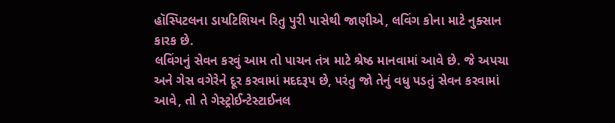હૉસ્પિટલના ડાયટિશિયન રિતુ પુરી પાસેથી જાણીએ, લવિંગ કોના માટે નુક્સાન કારક છે.
લવિંગનું સેવન કરવું આમ તો પાચન તંત્ર માટે શ્રેષ્ઠ માનવામાં આવે છે. જે અપચા અને ગેસ વગેરેને દૂર કરવામાં મદદરૂપ છે, પરંતુ જો તેનું વધુ પડતું સેવન કરવામાં આવે, તો તે ગેસ્ટ્રોઈન્ટેસ્ટાઈનલ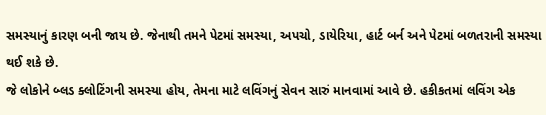સમસ્યાનું કારણ બની જાય છે. જેનાથી તમને પેટમાં સમસ્યા, અપચો, ડાયેરિયા, હાર્ટ બર્ન અને પેટમાં બળતરાની સમસ્યા થઈ શકે છે.
જે લોકોને બ્લડ ક્લોટિંગની સમસ્યા હોય, તેમના માટે લવિંગનું સેવન સારું માનવામાં આવે છે. હકીકતમાં લવિંગ એક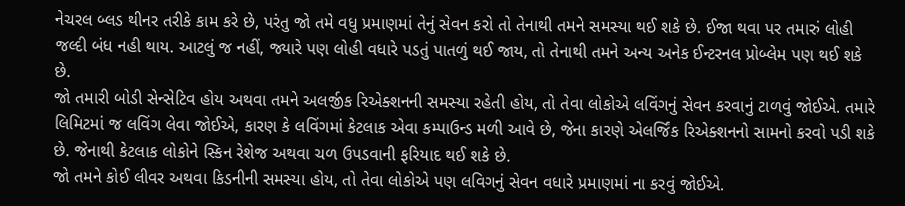નેચરલ બ્લડ થીનર તરીકે કામ કરે છે, પરંતુ જો તમે વધુ પ્રમાણમાં તેનું સેવન કરો તો તેનાથી તમને સમસ્યા થઈ શકે છે. ઈજા થવા પર તમારું લોહી જલ્દી બંધ નહી થાય. આટલું જ નહીં, જ્યારે પણ લોહી વધારે પડતું પાતળું થઈ જાય, તો તેનાથી તમને અન્ય અનેક ઈન્ટરનલ પ્રોબ્લેમ પણ થઈ શકે છે.
જો તમારી બોડી સેન્સેટિવ હોય અથવા તમને અલર્જીક રિએક્શનની સમસ્યા રહેતી હોય, તો તેવા લોકોએ લવિંગનું સેવન કરવાનું ટાળવું જોઈએ. તમારે લિમિટમાં જ લવિંગ લેવા જોઈએ, કારણ કે લવિંગમાં કેટલાક એવા કમ્પાઉન્ડ મળી આવે છે, જેના કારણે એલર્જિંક રિએક્શનનો સામનો કરવો પડી શકે છે. જેનાથી કેટલાક લોકોને સ્કિન રેશેજ અથવા ચળ ઉપડવાની ફરિયાદ થઈ શકે છે.
જો તમને કોઈ લીવર અથવા કિડનીની સમસ્યા હોય, તો તેવા લોકોએ પણ લવિગનું સેવન વધારે પ્રમાણમાં ના કરવું જોઈએ.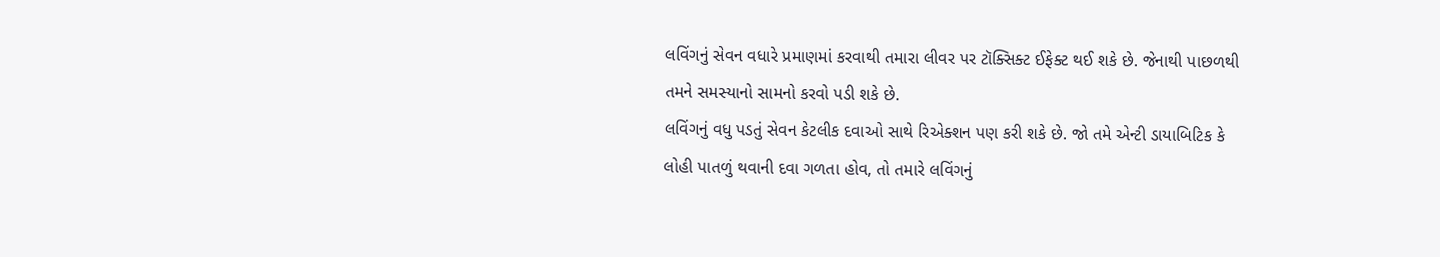લવિંગનું સેવન વધારે પ્રમાણમાં કરવાથી તમારા લીવર પર ટૉક્સિક્ટ ઈફેક્ટ થઈ શકે છે. જેનાથી પાછળથી તમને સમસ્યાનો સામનો કરવો પડી શકે છે.
લવિંગનું વધુ પડતું સેવન કેટલીક દવાઓ સાથે રિએક્શન પણ કરી શકે છે. જો તમે એન્ટી ડાયાબિટિક કે લોહી પાતળું થવાની દવા ગળતા હોવ, તો તમારે લવિંગનું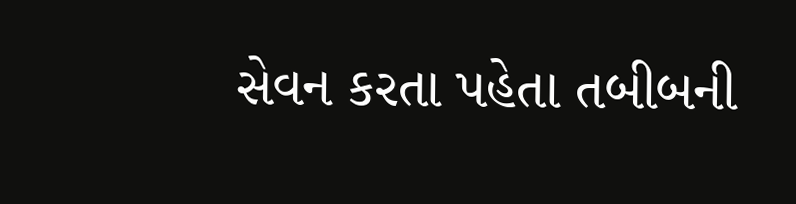સેવન કરતા પહેતા તબીબની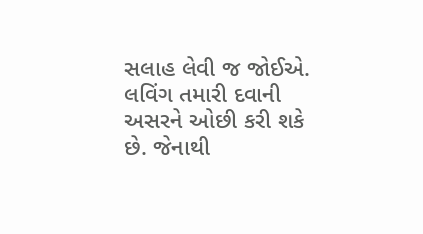સલાહ લેવી જ જોઈએ. લવિંગ તમારી દવાની અસરને ઓછી કરી શકે છે. જેનાથી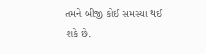તમને બીજી કોઈ સમસ્યા થઈ શકે છે.